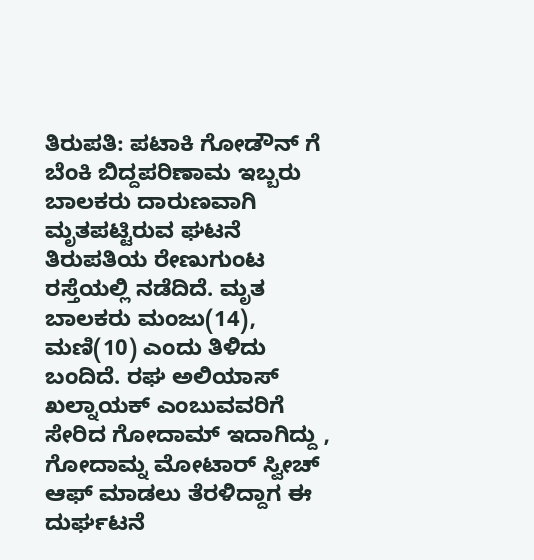ತಿರುಪತಿ: ಪಟಾಕಿ ಗೋಡೌನ್ ಗೆ ಬೆಂಕಿ ಬಿದ್ದಪರಿಣಾಮ ಇಬ್ಬರು ಬಾಲಕರು ದಾರುಣವಾಗಿ ಮೃತಪಟ್ಟಿರುವ ಘಟನೆ ತಿರುಪತಿಯ ರೇಣುಗುಂಟ ರಸ್ತೆಯಲ್ಲಿ ನಡೆದಿದೆ. ಮೃತ ಬಾಲಕರು ಮಂಜು(14), ಮಣಿ(10) ಎಂದು ತಿಳಿದು ಬಂದಿದೆ. ರಘ ಅಲಿಯಾಸ್ ಖಲ್ನಾಯಕ್ ಎಂಬುವವರಿಗೆ ಸೇರಿದ ಗೋದಾಮ್ ಇದಾಗಿದ್ದು , ಗೋದಾಮ್ನ ಮೋಟಾರ್ ಸ್ವೀಚ್ ಆಫ್ ಮಾಡಲು ತೆರಳಿದ್ದಾಗ ಈ ದುರ್ಘಟನೆ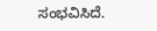ಸಂಭವಿಸಿದೆ.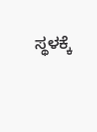ಸ್ಥಳಕ್ಕೆ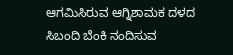ಆಗಮಿಸಿರುವ ಆಗ್ನಿಶಾಮಕ ದಳದ ಸಿಬಂದಿ ಬೆಂಕಿ ನಂದಿಸುವ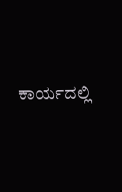ಕಾರ್ಯದಲ್ಲಿ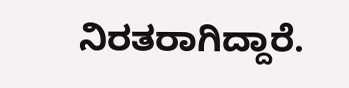ನಿರತರಾಗಿದ್ದಾರೆ.